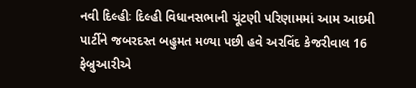નવી દિલ્હીઃ દિલ્હી વિધાનસભાની ચૂંટણી પરિણામમાં આમ આદમી પાર્ટીને જબરદસ્ત બહુમત મળ્યા પછી હવે અરવિંદ કેજરીવાલ 16 ફેબ્રુઆરીએ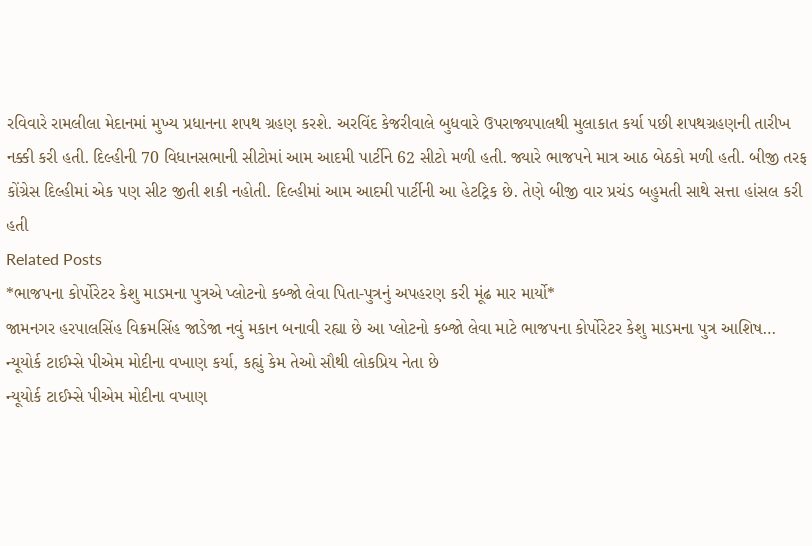રવિવારે રામલીલા મેદાનમાં મુખ્ય પ્રધાનના શપથ ગ્રહણ કરશે. અરવિંદ કેજરીવાલે બુધવારે ઉપરાજ્યપાલથી મુલાકાત કર્યા પછી શપથગ્રહણની તારીખ નક્કી કરી હતી. દિલ્હીની 70 વિધાનસભાની સીટોમાં આમ આદમી પાર્ટીને 62 સીટો મળી હતી. જ્યારે ભાજપને માત્ર આઠ બેઠકો મળી હતી. બીજી તરફ કોંગ્રેસ દિલ્હીમાં એક પણ સીટ જીતી શકી નહોતી. દિલ્હીમાં આમ આદમી પાર્ટીની આ હેટટ્રિક છે. તેણે બીજી વાર પ્રચંડ બહુમતી સાથે સત્તા હાંસલ કરી હતી
Related Posts
*ભાજપના કોર્પોરેટર કેશુ માડમના પુત્રએ પ્લોટનો કબ્જો લેવા પિતા-પુત્રનું અપહરણ કરી મૂંઢ માર માર્યો*
જામનગર હરપાલસિંહ વિક્રમસિંહ જાડેજા નવું મકાન બનાવી રહ્યા છે આ પ્લોટનો કબ્જો લેવા માટે ભાજપના કોર્પોરેટર કેશુ માડમના પુત્ર આશિષ…
ન્યૂયોર્ક ટાઈમ્સે પીએમ મોદીના વખાણ કર્યા, કહ્યું કેમ તેઓ સૌથી લોકપ્રિય નેતા છે
ન્યૂયોર્ક ટાઈમ્સે પીએમ મોદીના વખાણ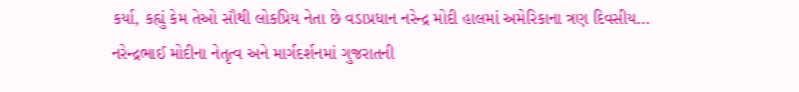કર્યા, કહ્યું કેમ તેઓ સૌથી લોકપ્રિય નેતા છે વડાપ્રધાન નરેન્દ્ર મોદી હાલમાં અમેરિકાના ત્રણ દિવસીય…
નરેન્દ્રભાઈ મોદીના નેતૃત્વ અને માર્ગદર્શનમાં ગુજરાતની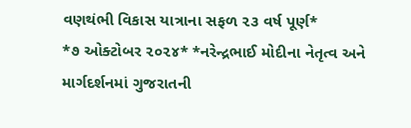વણથંભી વિકાસ યાત્રાના સફળ ૨૩ વર્ષ પૂર્ણ*
*૭ ઓક્ટોબર ૨૦૨૪* *નરેન્દ્રભાઈ મોદીના નેતૃત્વ અને માર્ગદર્શનમાં ગુજરાતની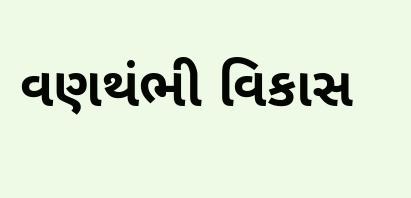વણથંભી વિકાસ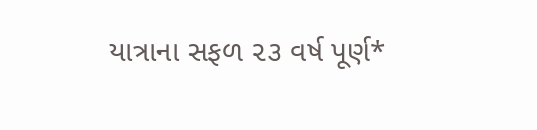યાત્રાના સફળ ૨૩ વર્ષ પૂર્ણ*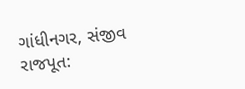ગાંધીનગર, સંજીવ રાજપૂત: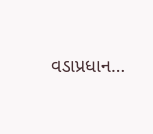વડાપ્રધાન…